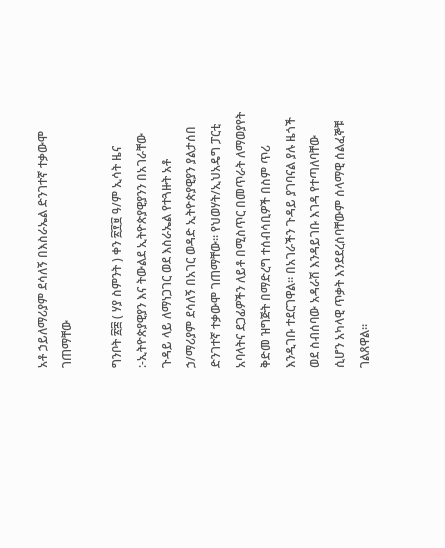አቶ ኃይለማሪያም ደሳለኝ በእስራኤል ድንገተኛ ተቃውሞ ገጠማቸው

ግንቦት ፳፰ ( ሃያ ስምንት ) ቀን ፳፻፱ ዓ/ም ኢሳት ዜና :-ኢትዮጵያዊያን እና ትውልደ ኢትዮጵያዊያንን በአገራቸው ጉዳይ ላይ ለማነጋገር ወደ እስራኤል የተጓዙት አቶ ኃ/ማሪያም ደሳለኝ በአገር ወዳድ ኢትዮጵያዊያን ያልታሰበ ድንገተኛ ተቃውሞ ገጠማቸው። የህወሃት/ኢህአዴግ ፓርቲ አባላትና ደጋፊዎችን ለይቶ በሚስጥር በመጥራት ለማወያየት ቅድመ ዝግጅት በማድረግ ተሰብሳቢዎች በስም ጥሪ እንዲገቡ ተደርገዋል። በአገራችን ጉዳይ ያገባናል ያሉ ዜጎች ወደ ስብሰባው አዳራሽ እንዳይገቡ እገዳ የተጣለባቸው ሲሆን አካላዊ ጥቃት እንደደረሰባቸውም ሰላማዊ ሰልፈኞቹ ገልጸዋል።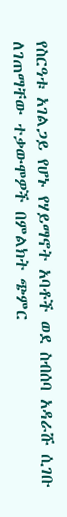የስርዓቱ አገልጋይ የሆኑ የሃይማኖት አባቶች ወደ ስብሰባ አዳራሹ ሲገቡ ለገጠማቸው ተቃውሞዎች በምልክት ጭምር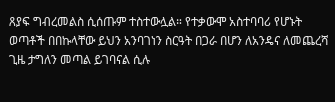ጸያፍ ግብረመልስ ሲሰጡም ተስተውሏል። የተቃውሞ አስተባባሪ የሆኑት ወጣቶች በበኩላቸው ይህን አንባገነን ስርዓት በጋራ በሆን ለአንዴና ለመጨረሻ ጊዜ ታግለን መጣል ይገባናል ሲሉ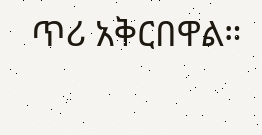ጥሪ አቅርበዋል።